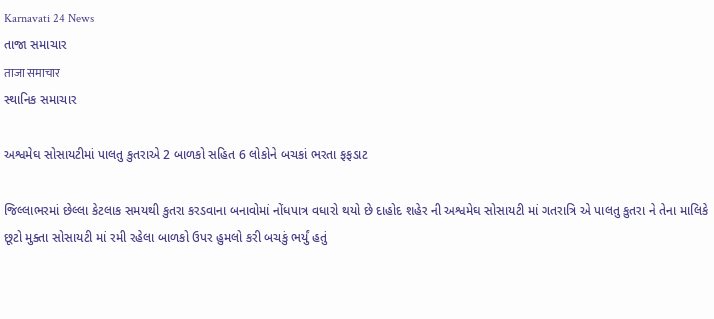Karnavati 24 News
તાજા સમાચાર
ताजा समाचार
સ્થાનિક સમાચાર

અશ્વમેઘ સોસાયટીમાં પાલતુ કુતરાએ 2 બાળકો સહિત 6 લોકોને બચકાં ભરતા ફફડાટ

જિલ્લાભરમાં છેલ્લા કેટલાક સમયથી કુતરા કરડવાના બનાવોમાં નોંધપાત્ર વધારો થયો છે દાહોદ શહેર ની અશ્વમેઘ સોસાયટી માં ગતરાત્રિ એ પાલતુ કુતરા ને તેના માલિકે છૂટો મુક્તા સોસાયટી માં રમી રહેલા બાળકો ઉપર હુમલો કરી બચકું ભર્યું હતું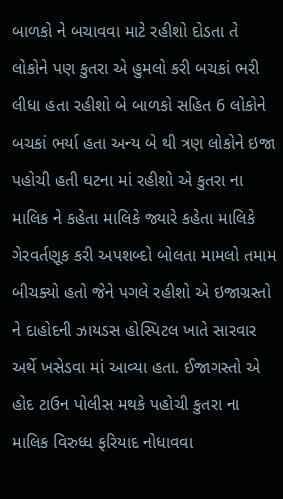બાળકો ને બચાવવા માટે રહીશો દોડતા તે લોકોને પણ કુતરા એ હુમલો કરી બચકાં ભરી લીધા હતા રહીશો બે બાળકો સહિત 6 લોકોને બચકાં ભર્યા હતા અન્ય બે થી ત્રણ લોકોને ઇજા પહોચી હતી ઘટના માં રહીશો એ કુતરા ના માલિક ને કહેતા માલિકે જ્યારે કહેતા માલિકે ગેરવર્તણૂક કરી અપશબ્દો બોલતા મામલો તમામ બીચક્યો હતો જેને પગલે રહીશો એ ઇજાગ્રસ્તો ને દાહોદની ઝાયડસ હોસ્પિટલ ખાતે સારવાર અર્થે ખસેડવા માં આવ્યા હતા. ઈજાગસ્તો એ હોદ ટાઉન પોલીસ મથકે પહોચી કુતરા ના માલિક વિરુધ્ધ ફરિયાદ નોધાવવા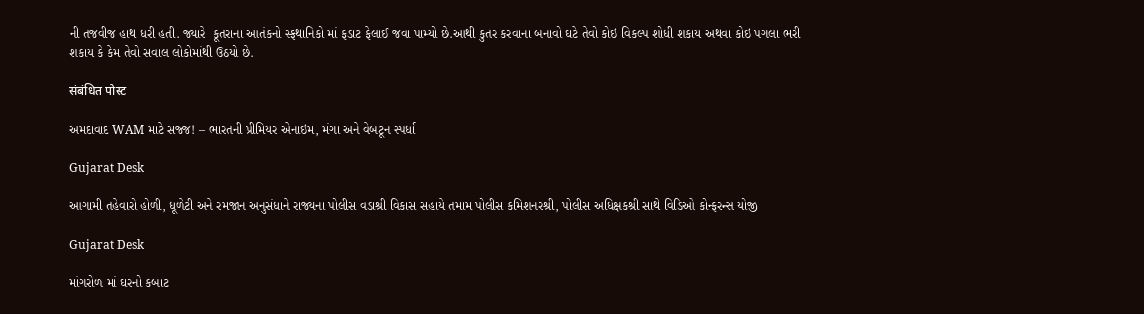ની તજવીજ હાથ ધરી હતી. જ્યારે  કૂતરાના આતંકનો સ્ફથાનિકો માં ફડાટ ફેલાઈ જવા પામ્યો છે.આથી કુતર કરવાના બનાવો ઘટે તેવો કોઇ વિકલ્પ શોધી શકાય અથવા કોઇ પગલા ભરી શકાય કે કેમ તેવો સવાલ લોકોમાંથી ઉઠયો છે.

संबंधित पोस्ट

અમદાવાદ WAM માટે સજ્જ! – ભારતની પ્રીમિયર એનાઇમ, મંગા અને વેબટૂન સ્પર્ધા

Gujarat Desk

આગામી તહેવારો હોળી, ધૂળેટી અને રમજાન અનુસંધાને રાજ્યના પોલીસ વડાશ્રી વિકાસ સહાયે તમામ પોલીસ કમિશનરશ્રી, પોલીસ અધિક્ષકશ્રી સાથે વિડિઓ કોન્ફરન્સ યોજી

Gujarat Desk

માંગરોળ માં ઘરનો કબાટ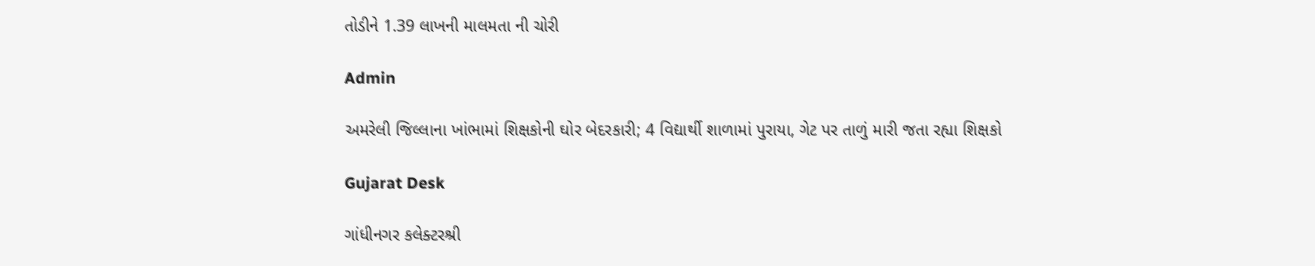તોડીને 1.39 લાખની માલમતા ની ચોરી

Admin

અમરેલી જિલ્લાના ખાંભામાં શિક્ષકોની ઘોર બેદરકારી; 4 વિદ્યાર્થી શાળામાં પુરાયા, ગેટ પર તાળું મારી જતા રહ્યા શિક્ષકો

Gujarat Desk

ગાંધીનગર કલેક્ટરશ્રી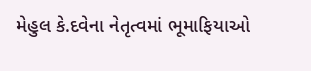મેહુલ કે.દવેના નેતૃત્વમાં ભૂમાફિયાઓ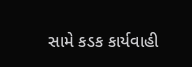સામે કડક કાર્યવાહી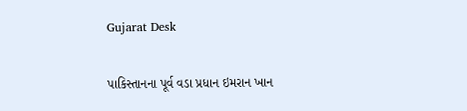Gujarat Desk

પાકિસ્તાનના પૂર્વ વડા પ્રધાન ઇમરાન ખાન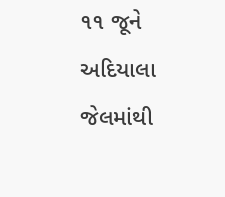૧૧ જૂને અદિયાલા જેલમાંથી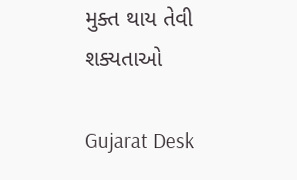મુક્ત થાય તેવી શક્યતાઓ

Gujarat Desk